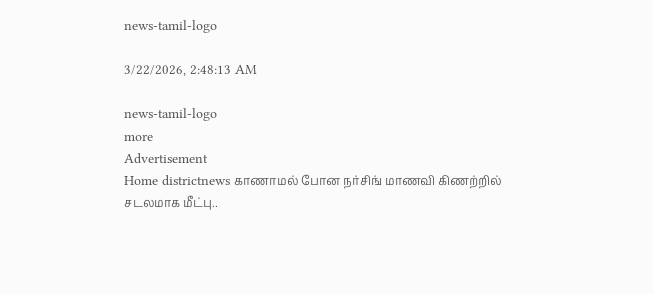news-tamil-logo

3/22/2026, 2:48:13 AM

news-tamil-logo
more
Advertisement
Home districtnews காணாமல் போன நர்சிங் மாணவி கிணற்றில் சடலமாக மீட்பு..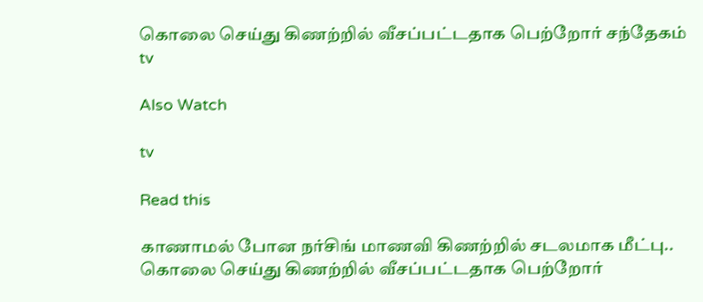கொலை செய்து கிணற்றில் வீசப்பட்டதாக பெற்றோர் சந்தேகம்
tv

Also Watch

tv

Read this

காணாமல் போன நர்சிங் மாணவி கிணற்றில் சடலமாக மீட்பு.. கொலை செய்து கிணற்றில் வீசப்பட்டதாக பெற்றோர்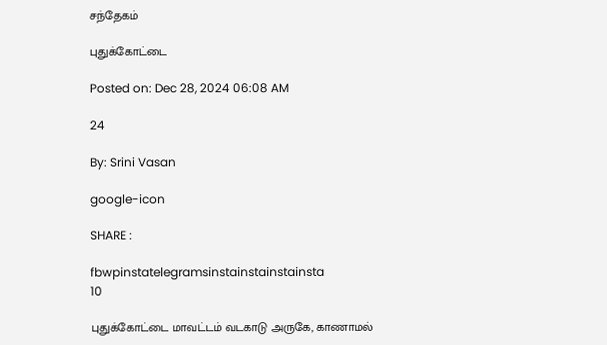சந்தேகம்

புதுக்கோட்டை

Posted on: Dec 28, 2024 06:08 AM

24

By: Srini Vasan

google-icon

SHARE :

fbwpinstatelegramsinstainstainstainsta
10

புதுக்கோட்டை மாவட்டம் வடகாடு அருகே, காணாமல்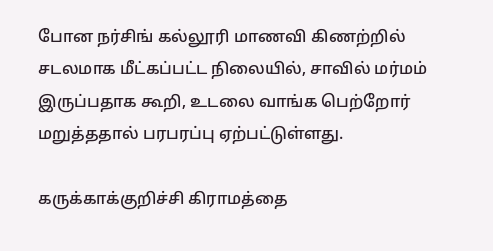போன நர்சிங் கல்லூரி மாணவி கிணற்றில் சடலமாக மீட்கப்பட்ட நிலையில், சாவில் மர்மம் இருப்பதாக கூறி, உடலை வாங்க பெற்றோர் மறுத்ததால் பரபரப்பு ஏற்பட்டுள்ளது.

கருக்காக்குறிச்சி கிராமத்தை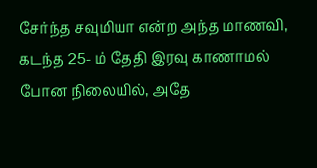சேர்ந்த சவுமியா என்ற அந்த மாணவி, கடந்த 25- ம் தேதி இரவு காணாமல் போன நிலையில், அதே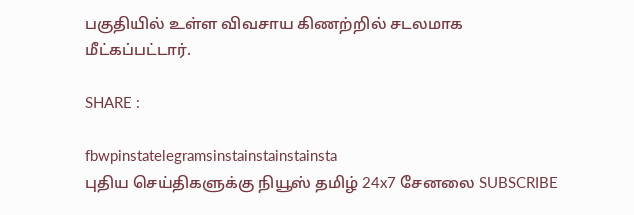பகுதியில் உள்ள விவசாய கிணற்றில் சடலமாக மீட்கப்பட்டார்.

SHARE :

fbwpinstatelegramsinstainstainstainsta
புதிய செய்திகளுக்கு நியூஸ் தமிழ் 24x7 சேனலை SUBSCRIBE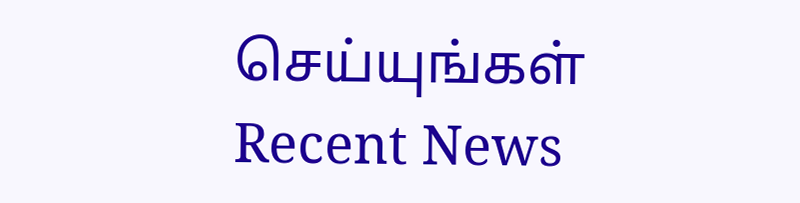செய்யுங்கள்
Recent News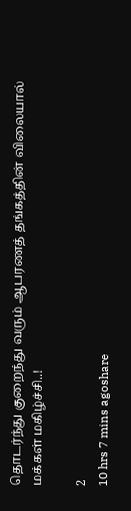தொடர்ந்து குறைந்து வரும் ஆபரணத் தங்கத்தின் விலையால் மக்கள் மகிழ்ச்சி..!

2
10 hrs 7 mins agoshare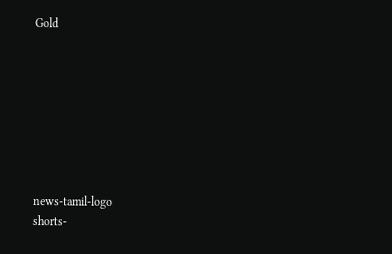Gold








news-tamil-logo
shorts-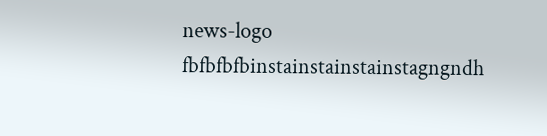news-logo
fbfbfbfbinstainstainstainstagngndh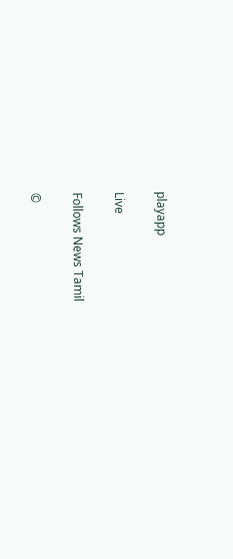playapp

Live

Follows News Tamil

©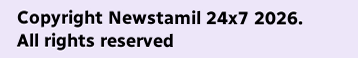Copyright Newstamil 24x7 2026. All rights reserved